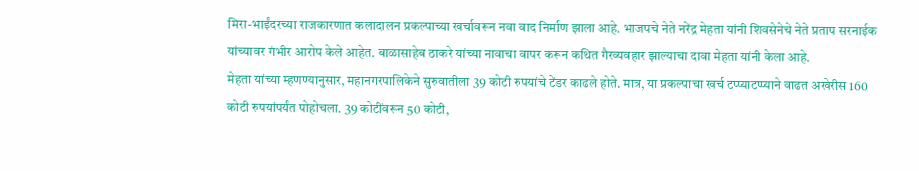मिरा-भाईंदरच्या राजकारणात कलादालन प्रकल्पाच्या खर्चावरून नवा वाद निर्माण झाला आहे. भाजपचे नेते नरेंद्र मेहता यांनी शिवसेनेचे नेते प्रताप सरनाईक यांच्यावर गंभीर आरोप केले आहेत. बाळासाहेब ठाकरे यांच्या नावाचा वापर करून कथित गैरव्यवहार झाल्याचा दावा मेहता यांनी केला आहे.
मेहता यांच्या म्हणण्यानुसार, महानगरपालिकेने सुरुवातीला 39 कोटी रुपयांचे टेंडर काढले होते. मात्र, या प्रकल्पाचा खर्च टप्प्याटप्प्याने वाढत अखेरीस 160 कोटी रुपयांपर्यंत पोहोचला. 39 कोटींवरून 50 कोटी,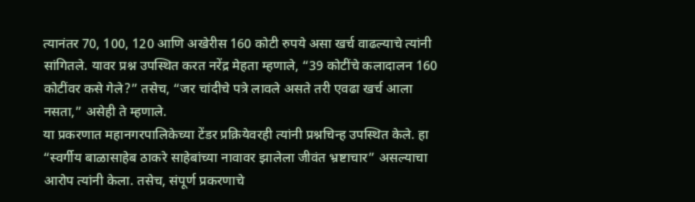त्यानंतर 70, 100, 120 आणि अखेरीस 160 कोटी रुपये असा खर्च वाढल्याचे त्यांनी सांगितले. यावर प्रश्न उपस्थित करत नरेंद्र मेहता म्हणाले, “39 कोटींचे कलादालन 160 कोटींवर कसे गेले?” तसेच, “जर चांदीचे पत्रे लावले असते तरी एवढा खर्च आला नसता,” असेही ते म्हणाले.
या प्रकरणात महानगरपालिकेच्या टेंडर प्रक्रियेवरही त्यांनी प्रश्नचिन्ह उपस्थित केले. हा “स्वर्गीय बाळासाहेब ठाकरे साहेबांच्या नावावर झालेला जीवंत भ्रष्टाचार” असल्याचा आरोप त्यांनी केला. तसेच, संपूर्ण प्रकरणाचे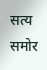सत्य समोर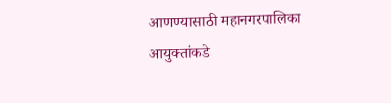आणण्यासाठी महानगरपालिका आयुक्तांकडे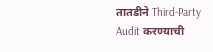तातडीने Third-Party Audit करण्याची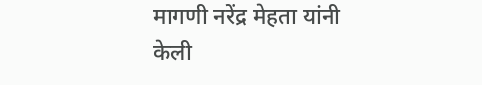मागणी नरेंद्र मेहता यांनी केली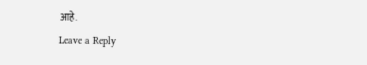आहे.
Leave a Reply